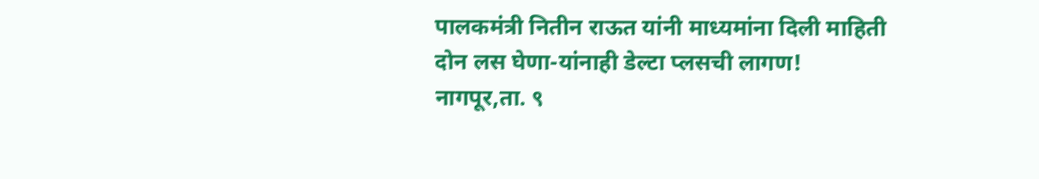पालकमंत्री नितीन राऊत यांनी माध्यमांना दिली माहिती
दोन लस घेणा-यांनाही डेल्टा प्लसची लागण!
नागपूर,ता. ९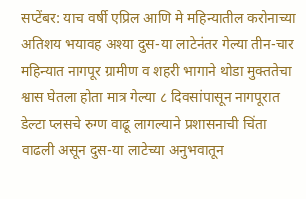सप्टेंबर: याच वर्षी एप्रिल आणि मे महिन्यातील करोनाच्या अतिशय भयावह अश्या दुस-या लाटेनंतर गेल्या तीन-चार महिन्यात नागपूर ग्रामीण व शहरी भागाने थोडा मुक्ततेचा श्वास घेतला होता मात्र गेल्या ८ दिवसांपासून नागपूरात डेल्टा प्लसचे रुग्ण वाढू लागल्याने प्रशासनाची चिंता वाढली असून दुस-या लाटेच्या अनुभवातून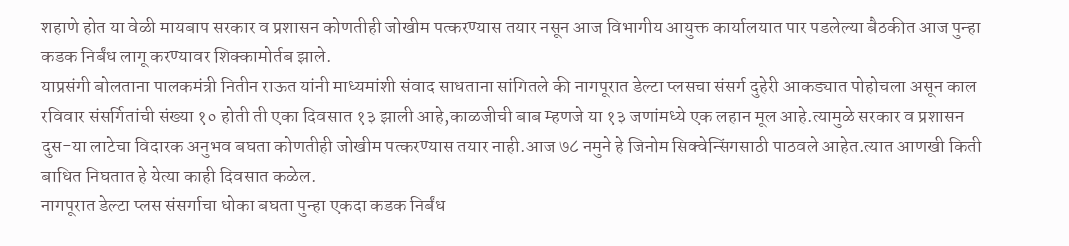शहाणे होत या वेळी मायबाप सरकार व प्रशासन कोणतीही जोखीम पत्करण्यास तयार नसून आज विभागीय आयुक्त कार्यालयात पार पडलेल्या बैठकीत आज पुन्हा कडक निर्बंध लागू करण्यावर शिक्कामोर्तब झाले.
याप्रसंगी बोलताना पालकमंत्री नितीन राऊत यांनी माध्यमांशी संवाद साधताना सांगितले की नागपूरात डेल्टा प्लसचा संसर्ग दुहेरी आकड्यात पोहोचला असून काल रविवार संसर्गितांची संख्या १० होती ती एका दिवसात १३ झाली आहे,काळजीची बाब म्हणजे या १३ जणांमध्ये एक लहान मूल आहे.त्यामुळे सरकार व प्रशासन दुस-या लाटेचा विदारक अनुभव बघता कोणतीही जोखीम पत्करण्यास तयार नाही.आज ७८ नमुने हे जिनोम सिक्वेन्सिंगसाठी पाठवले आहेत.त्यात आणखी किती बाधित निघतात हे येत्या काही दिवसात कळेल.
नागपूरात डेल्टा प्लस संसर्गाचा धोका बघता पुन्हा एकदा कडक निर्बंध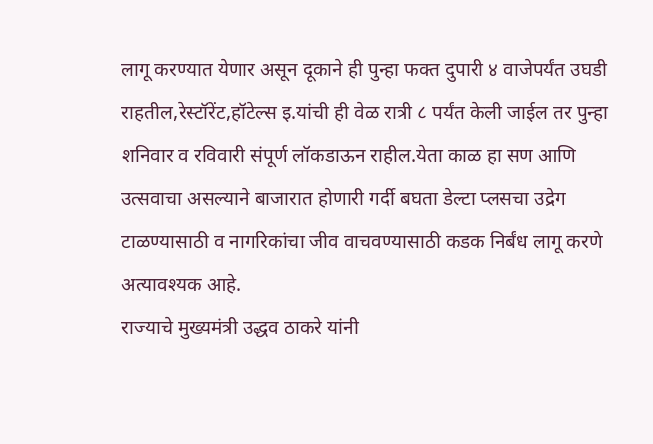लागू करण्यात येणार असून दूकाने ही पुन्हा फक्त दुपारी ४ वाजेपर्यंत उघडी राहतील,रेस्टॉरेंट,हॉटेल्स इ.यांची ही वेळ रात्री ८ पर्यंत केली जाईल तर पुन्हा शनिवार व रविवारी संपूर्ण लॉकडाऊन राहील.येता काळ हा सण आणि उत्सवाचा असल्याने बाजारात होणारी गर्दी बघता डेल्टा प्लसचा उद्रेग टाळण्यासाठी व नागरिकांचा जीव वाचवण्यासाठी कडक निर्बंध लागू करणे अत्यावश्यक आहे.
राज्याचे मुख्यमंत्री उद्धव ठाकरे यांनी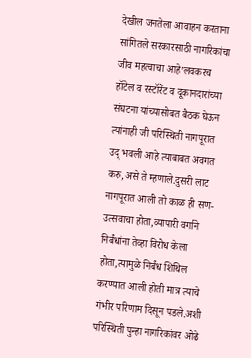देखील जनतेला आवाहन करताना सांगितले सरकारसाठी नागरिकांचा जीव महत्वाचा आहे’लवकरच हॉटेल व रस्टॉरेंट व दूकानदारांच्या संघटना यांच्यासोबत बैठक घेऊन त्यांनाही जी परिस्थिती नागपूरात उद् भवली आहे त्याबाबत अवगत करु,असे ते म्हणाले.दुसरी लाट नागपूरात आली तो काळ ही सण-उत्सवाचा होता,व्यापारी वर्गाने निर्बंधांना तेव्हा विरोध केला होता,त्यामुळे निर्बंध शिथिल करण्यात आली होती मात्र त्याचे गंभीर परिणाम दिसून पडले.अशी परिस्थिती पुन्हा नागरिकांवर ओढे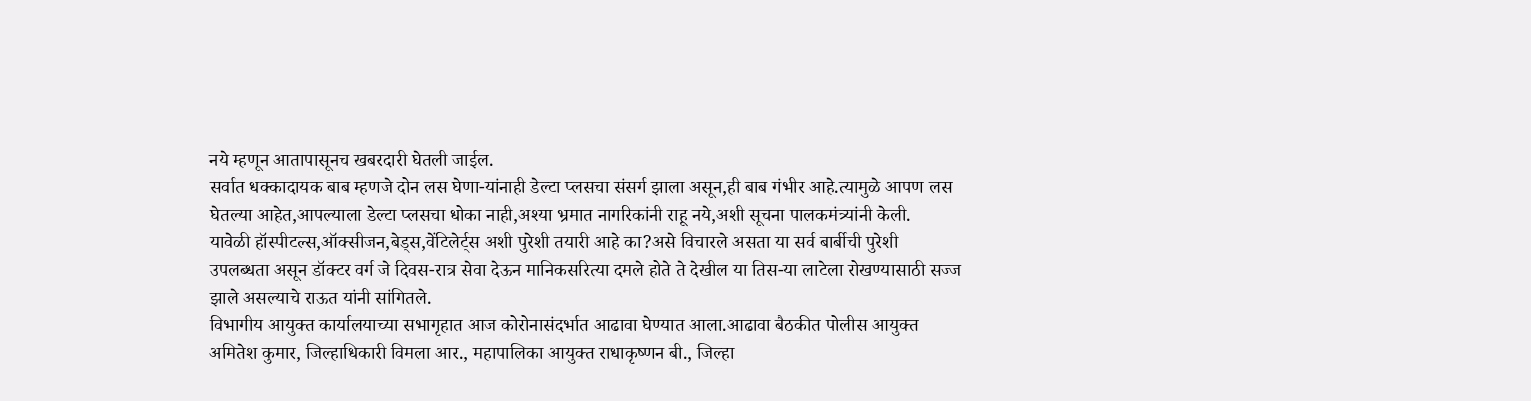नये म्हणून आतापासूनच खबरदारी घेतली जाईल.
सर्वात धक्कादायक बाब म्हणजे दोन लस घेणा-यांनाही डेल्टा प्लसचा संसर्ग झाला असून,ही बाब गंभीर आहे.त्यामुळे आपण लस घेतल्या आहेत,आपल्याला डेल्टा प्लसचा धोका नाही,अश्या भ्रमात नागरिकांनी राहू नये,अशी सूचना पालकमंत्र्यांनी केली.
यावेळी हॉस्पीटल्स,ऑक्सीजन,बेड्स,वेंटिलेर्ट्स अशी पुरेशी तयारी आहे का?असे विचारले असता या सर्व बार्बीची पुरेशी उपलब्धता असून डॉक्टर वर्ग जे दिवस-रात्र सेवा देऊन मानिकसरित्या दमले होते ते देखील या तिस-या लाटेला रोखण्यासाठी सज्ज झाले असल्याचे राऊत यांनी सांगितले.
विभागीय आयुक्त कार्यालयाच्या सभागृहात आज कोरोनासंदर्भात आढावा घेण्यात आला.आढावा बैठकीत पोलीस आयुक्त अमितेश कुमार, जिल्हाधिकारी विमला आर., महापालिका आयुक्त राधाकृष्णन बी., जिल्हा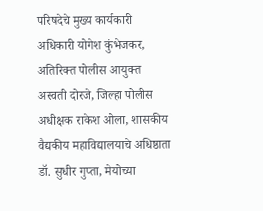परिषदेचे मुख्य कार्यकारी अधिकारी योगेश कुंभेजकर, अतिरिक्त पोलीस आयुक्त अस्वती दोरजे, जिल्हा पोलीस अधीक्षक राकेश ओला, शासकीय वैद्यकीय महाविद्यालयाचे अधिष्ठाता डॉ. सुधीर गुप्ता, मेयोच्या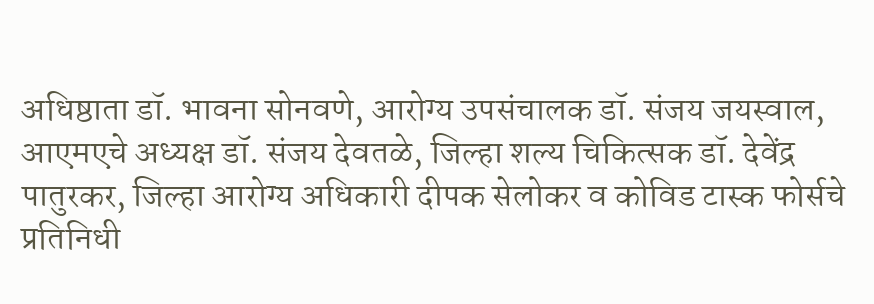अधिष्ठाता डॉ. भावना सोनवणे, आरोग्य उपसंचालक डॉ. संजय जयस्वाल, आएमएचे अध्यक्ष डॉ. संजय देवतळे, जिल्हा शल्य चिकित्सक डॉ. देवेंद्र पातुरकर, जिल्हा आरोग्य अधिकारी दीपक सेलोकर व कोविड टास्क फोर्सचे प्रतिनिधी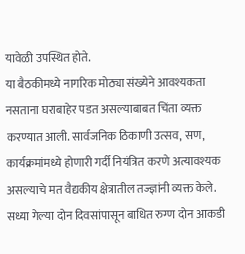यावेळी उपस्थित होते.
या बैठकीमध्ये नागरिक मोठ्या संख्येने आवश्यकता नसताना घराबाहेर पडत असल्याबाबत चिंता व्यक्त करण्यात आली. सार्वजनिक ठिकाणी उत्सव, सण, कार्यक्रमांमध्ये होणारी गर्दी नियंत्रित करणे अत्यावश्यक असल्याचे मत वैद्यकीय क्षेत्रातील तज्ज्ञांनी व्यक्त केले.
सध्या गेल्या दोन दिवसांपासून बाधित रुग्ण दोन आकडी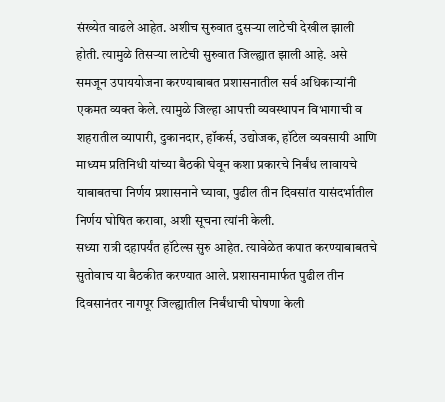संख्येत वाढले आहेत. अशीच सुरुवात दुसऱ्या लाटेची देखील झाली होती. त्यामुळे तिसऱ्या लाटेची सुरुवात जिल्ह्यात झाली आहे. असे समजून उपाययोजना करण्याबाबत प्रशासनातील सर्व अधिकाऱ्यांनी एकमत व्यक्त केले. त्यामुळे जिल्हा आपत्ती व्यवस्थापन विभागाची व शहरातील व्यापारी, दुकानदार, हॉकर्स, उद्योजक, हॉटेल व्यवसायी आणि माध्यम प्रतिनिधी यांच्या बैठकी घेवून कशा प्रकारचे निर्बंध लावायचे याबाबतचा निर्णय प्रशासनाने घ्यावा, पुढील तीन दिवसांत यासंदर्भातील निर्णय घोषित करावा, अशी सूचना त्यांनी केली.
सध्या रात्री दहापर्यंत हॉटेल्स सुरु आहेत. त्यावेळेत कपात करण्याबाबतचे सुतोवाच या बैठकीत करण्यात आले. प्रशासनामार्फत पुढील तीन दिवसानंतर नागपूर जिल्ह्यातील निर्बंधाची घोषणा केली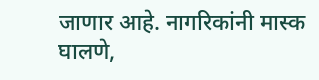जाणार आहे. नागरिकांनी मास्क घालणे,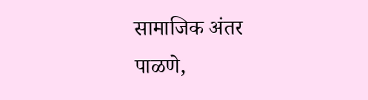सामाजिक अंतर पाळणे,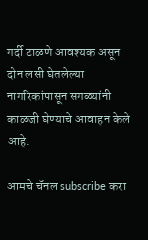गर्दी टाळणे आवश्यक असून दोन लसी घेतलेल्या नागरिकांपासून सगळ्यांनी काळजी घेण्याचे आवाहन केले आहे.

आमचे चॅनल subscribe करा